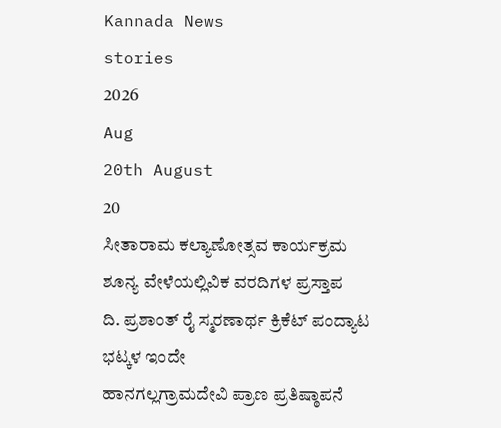Kannada News
stories
2026
Aug
20th August
20
ಸೀತಾರಾಮ ಕಲ್ಯಾಣೋತ್ಸವ ಕಾರ್ಯಕ್ರಮ
ಶೂನ್ಯ ವೇಳೆಯಲ್ಲಿವಿಕ ವರದಿಗಳ ಪ್ರಸ್ತಾಪ
ದಿ. ಪ್ರಶಾಂತ್ ರೈ ಸ್ಮರಣಾರ್ಥ ಕ್ರಿಕೆಟ್ ಪಂದ್ಯಾಟ
ಭಟ್ಕಳ ಇಂದೇ
ಹಾನಗಲ್ಲಗ್ರಾಮದೇವಿ ಪ್ರಾಣ ಪ್ರತಿಷ್ಠಾಪನೆ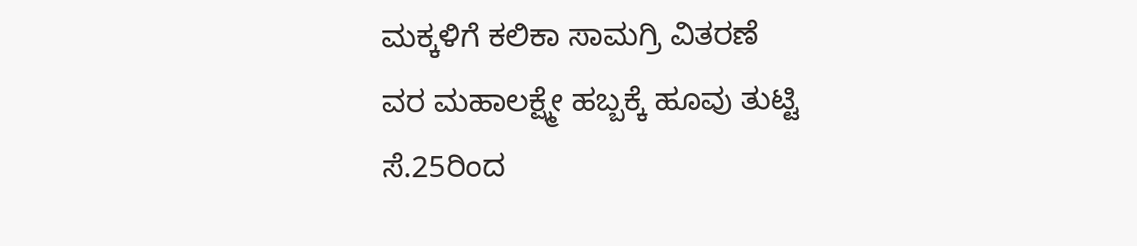ಮಕ್ಕಳಿಗೆ ಕಲಿಕಾ ಸಾಮಗ್ರಿ ವಿತರಣೆ
ವರ ಮಹಾಲಕ್ಷ್ಮೇ ಹಬ್ಬಕ್ಕೆ ಹೂವು ತುಟ್ಟಿ
ಸೆ.25ರಿಂದ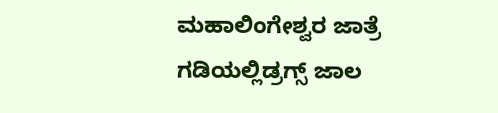ಮಹಾಲಿಂಗೇಶ್ವರ ಜಾತ್ರೆ
ಗಡಿಯಲ್ಲಿಡ್ರಗ್ಸ್ ಜಾಲ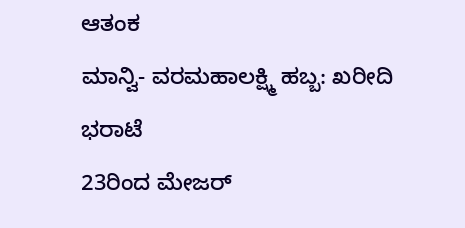ಆತಂಕ
ಮಾನ್ವಿ- ವರಮಹಾಲಕ್ಷ್ಮಿ ಹಬ್ಬ: ಖರೀದಿ ಭರಾಟೆ
23ರಿಂದ ಮೇಜರ್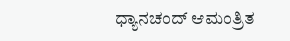ಧ್ಯಾನಚಂದ್ ಆಮಂತ್ರಿತ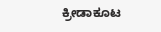ಕ್ರೀಡಾಕೂಟ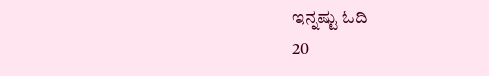ಇನ್ನಷ್ಟು ಓದಿ
20